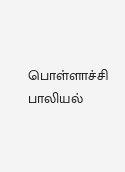பொள்ளாச்சி பாலியல்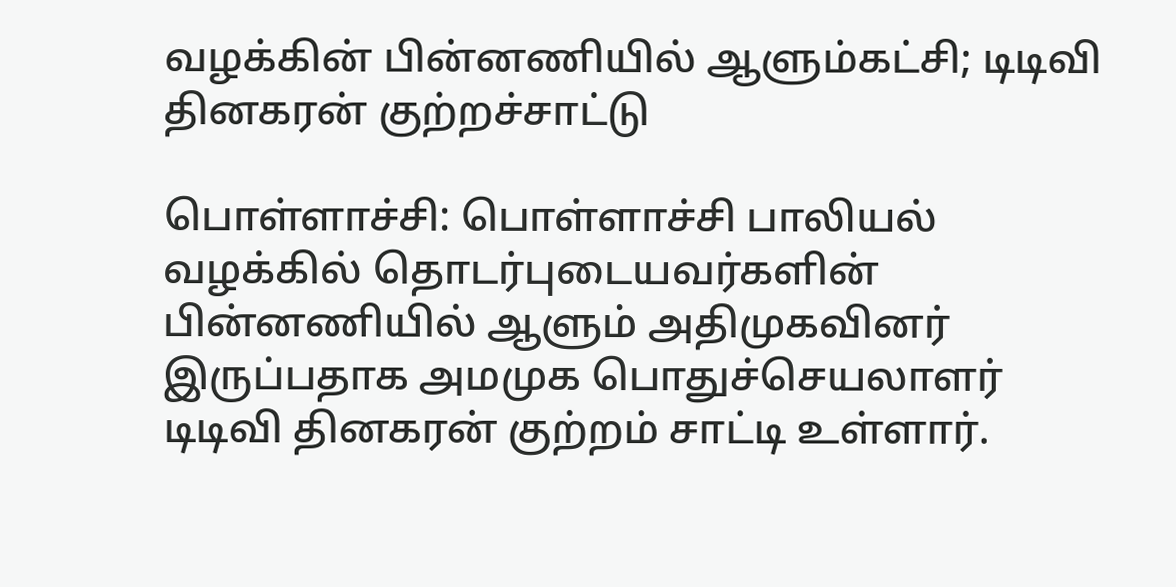வழக்கின் பின்னணியில் ஆளும்கட்சி; டிடிவி தினகரன் குற்றச்சாட்டு

பொள்ளாச்சி: பொள்ளாச்சி பாலியல் வழக்கில் தொடர்புடையவர்களின் பின்னணியில் ஆளும் அதிமுகவினர் இருப்பதாக அமமுக பொதுச்செயலாளர் டிடிவி தினகரன் குற்றம் சாட்டி உள்ளார்.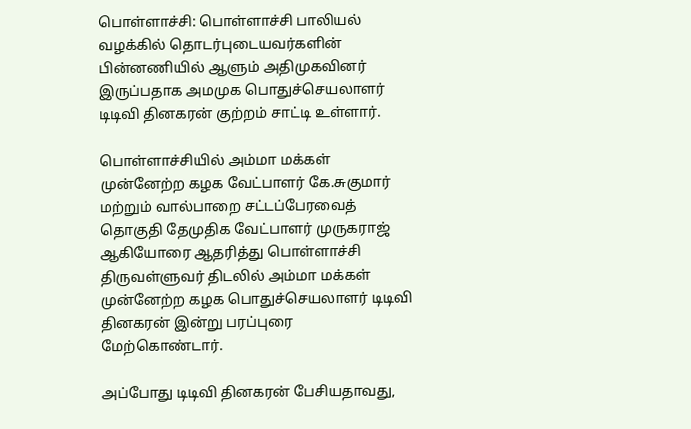பொள்ளாச்சி: பொள்ளாச்சி பாலியல் வழக்கில் தொடர்புடையவர்களின் பின்னணியில் ஆளும் அதிமுகவினர் இருப்பதாக அமமுக பொதுச்செயலாளர் டிடிவி தினகரன் குற்றம் சாட்டி உள்ளார்.

பொள்ளாச்சியில் அம்மா மக்கள் முன்னேற்ற கழக வேட்பாளர் கே.சுகுமார் மற்றும் வால்பாறை சட்டப்பேரவைத் தொகுதி தேமுதிக வேட்பாளர் முருகராஜ் ஆகியோரை ஆதரித்து பொள்ளாச்சி திருவள்ளுவர் திடலில் அம்மா மக்கள் முன்னேற்ற கழக பொதுச்செயலாளர் டிடிவி தினகரன் இன்று பரப்புரை மேற்கொண்டார்.

அப்போது டிடிவி தினகரன் பேசியதாவது,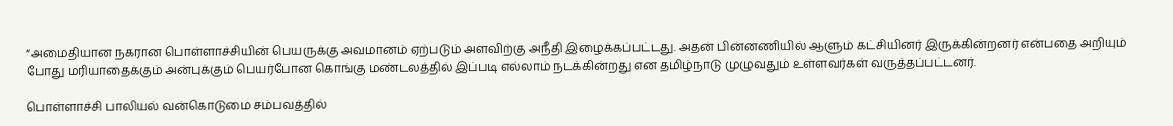“அமைதியான நகரான பொள்ளாச்சியின் பெயருக்கு அவமானம் ஏற்படும் அளவிற்கு அநீதி இழைக்கப்பட்டது. அதன் பின்னணியில் ஆளும் கட்சியினர் இருக்கின்றனர் என்பதை அறியும் போது மரியாதைக்கும் அன்புக்கும் பெயர்போன கொங்கு மண்டலத்தில் இப்படி எல்லாம் நடக்கின்றது என தமிழ்நாடு முழுவதும் உள்ளவர்கள் வருத்தப்பட்டனர்.

பொள்ளாச்சி பாலியல் வன்கொடுமை சம்பவத்தில்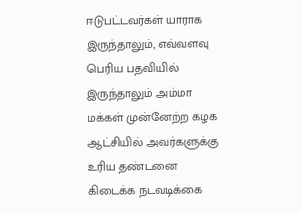ஈடுபட்டவர்கள் யாராக இருந்தாலும், எவ்வளவு பெரிய பதவியில் இருந்தாலும் அம்மா மக்கள் முன்னேற்ற கழக ஆட்சியில் அவர்களுக்கு உரிய தண்டனை கிடைக்க நடவடிக்கை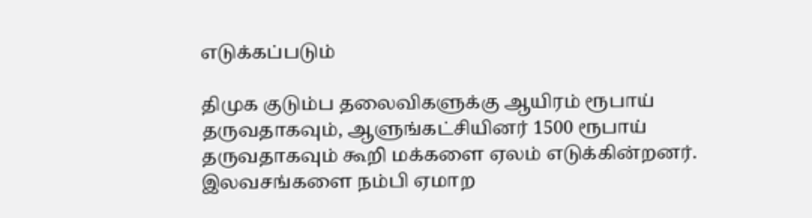எடுக்கப்படும்

திமுக குடும்ப தலைவிகளுக்கு ஆயிரம் ரூபாய் தருவதாகவும், ஆளுங்கட்சியினர் 1500 ரூபாய் தருவதாகவும் கூறி மக்களை ஏலம் எடுக்கின்றனர். இலவசங்களை நம்பி ஏமாற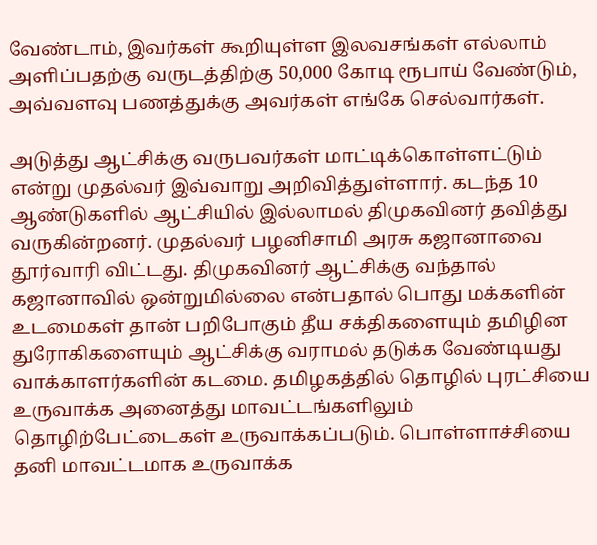வேண்டாம், இவர்கள் கூறியுள்ள இலவசங்கள் எல்லாம் அளிப்பதற்கு வருடத்திற்கு 50,000 கோடி ரூபாய் வேண்டும், அவ்வளவு பணத்துக்கு அவர்கள் எங்கே செல்வார்கள்.

அடுத்து ஆட்சிக்கு வருபவர்கள் மாட்டிக்கொள்ளட்டும் என்று முதல்வர் இவ்வாறு அறிவித்துள்ளார். கடந்த 10 ஆண்டுகளில் ஆட்சியில் இல்லாமல் திமுகவினர் தவித்து வருகின்றனர். முதல்வர் பழனிசாமி அரசு கஜானாவை தூர்வாரி விட்டது. திமுகவினர் ஆட்சிக்கு வந்தால் கஜானாவில் ஒன்றுமில்லை என்பதால் பொது மக்களின் உடமைகள் தான் பறிபோகும் தீய சக்திகளையும் தமிழின துரோகிகளையும் ஆட்சிக்கு வராமல் தடுக்க வேண்டியது வாக்காளர்களின் கடமை. தமிழகத்தில் தொழில் புரட்சியை உருவாக்க அனைத்து மாவட்டங்களிலும் தொழிற்பேட்டைகள் உருவாக்கப்படும். பொள்ளாச்சியை தனி மாவட்டமாக உருவாக்க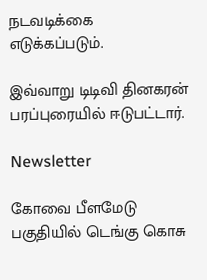நடவடிக்கை எடுக்கப்படும்.

இவ்வாறு டிடிவி தினகரன் பரப்புரையில் ஈடுபட்டார்.

Newsletter

கோவை பீளமேடு பகுதியில் டெங்கு கொசு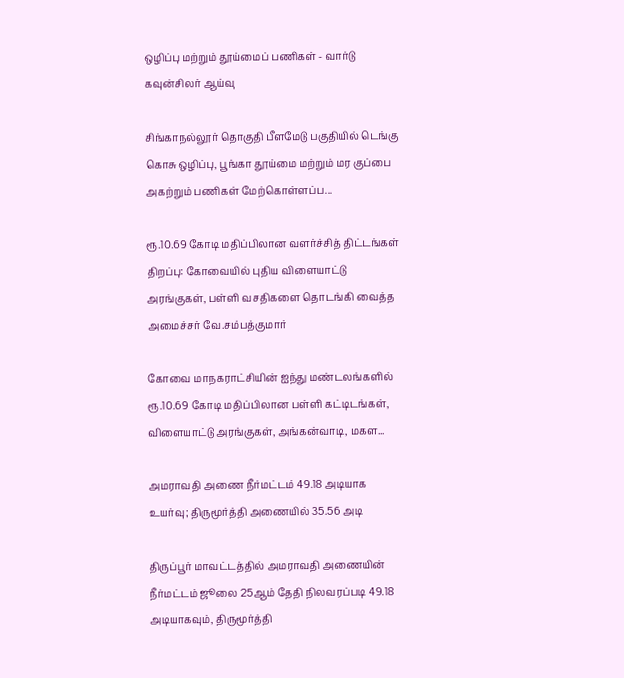ஒழிப்பு மற்றும் தூய்மைப் பணிகள் - வார்டு கவுன்சிலர் ஆய்வு

சிங்காநல்லூர் தொகுதி பீளமேடு பகுதியில் டெங்கு கொசு ஒழிப்பு, பூங்கா தூய்மை மற்றும் மர குப்பை அகற்றும் பணிகள் மேற்கொள்ளப்ப...

ரூ.10.69 கோடி மதிப்பிலான வளர்ச்சித் திட்டங்கள் திறப்பு: கோவையில் புதிய விளையாட்டு அரங்குகள், பள்ளி வசதிகளை தொடங்கி வைத்த அமைச்சர் வே.சம்பத்குமார்

கோவை மாநகராட்சியின் ஐந்து மண்டலங்களில் ரூ.10.69 கோடி மதிப்பிலான பள்ளி கட்டிடங்கள், விளையாட்டு அரங்குகள், அங்கன்வாடி, மகள...

அமராவதி அணை நீர்மட்டம் 49.18 அடியாக உயர்வு; திருமூர்த்தி அணையில் 35.56 அடி

திருப்பூர் மாவட்டத்தில் அமராவதி அணையின் நீர்மட்டம் ஜூலை 25ஆம் தேதி நிலவரப்படி 49.18 அடியாகவும், திருமூர்த்தி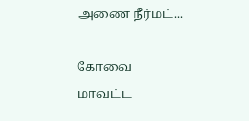அணை நீர்மட்...

கோவை மாவட்ட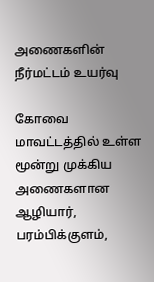அணைகளின் நீர்மட்டம் உயர்வு

கோவை மாவட்டத்தில் உள்ள மூன்று முக்கிய அணைகளான ஆழியார், பரம்பிக்குளம்,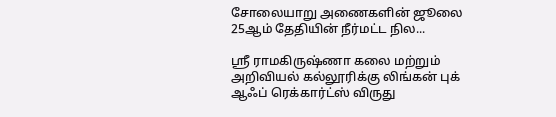சோலையாறு அணைகளின் ஜூலை 25ஆம் தேதியின் நீர்மட்ட நில...

ஸ்ரீ ராமகிருஷ்ணா கலை மற்றும் அறிவியல் கல்லூரிக்கு லிங்கன் புக் ஆஃப் ரெக்கார்ட்ஸ் விருது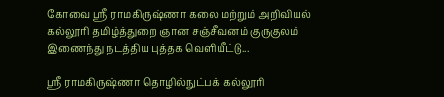கோவை ஸ்ரீ ராமகிருஷ்ணா கலை மற்றும் அறிவியல் கல்லூரி தமிழ்த்துறை ஞான சஞ்சீவனம் குருகுலம் இணைந்து நடத்திய புத்தக வெளியீட்டு...

ஸ்ரீ ராமகிருஷ்ணா தொழில்நுட்பக் கல்லூரி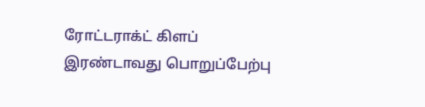ரோட்டராக்ட் கிளப் இரண்டாவது பொறுப்பேற்பு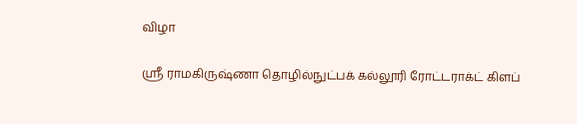விழா

ஸ்ரீ ராமகிருஷ்ணா தொழில்நுட்பக் கல்லூரி ரோட்டராக்ட் கிளப்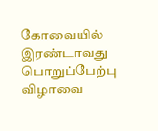கோவையில் இரண்டாவது பொறுப்பேற்பு விழாவை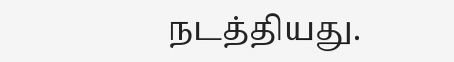நடத்தியது.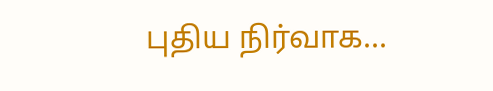புதிய நிர்வாக...